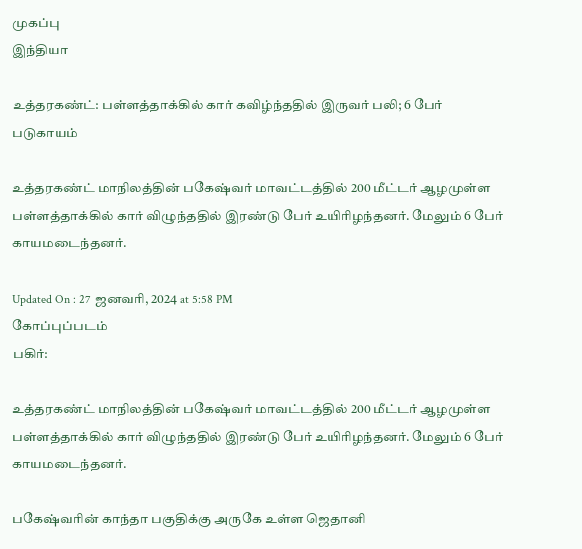முகப்பு
இந்தியா

உத்தரகண்ட்: பள்ளத்தாக்கில் கார் கவிழ்ந்ததில் இருவர் பலி; 6 பேர் படுகாயம்

உத்தரகண்ட் மாநிலத்தின் பகேஷ்வர் மாவட்டத்தில் 200 மீட்டர் ஆழமுள்ள பள்ளத்தாக்கில் கார் விழுந்ததில் இரண்டு பேர் உயிரிழந்தனர். மேலும் 6 பேர் காயமடைந்தனர்.

Updated On : 27 ஜனவரி, 2024 at 5:58 PM
கோப்புப்படம்
பகிர்:

உத்தரகண்ட் மாநிலத்தின் பகேஷ்வர் மாவட்டத்தில் 200 மீட்டர் ஆழமுள்ள பள்ளத்தாக்கில் கார் விழுந்ததில் இரண்டு பேர் உயிரிழந்தனர். மேலும் 6 பேர் காயமடைந்தனர்.

பகேஷ்வரின் காந்தா பகுதிக்கு அருகே உள்ள ஜெதானி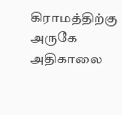கிராமத்திற்கு அருகே அதிகாலை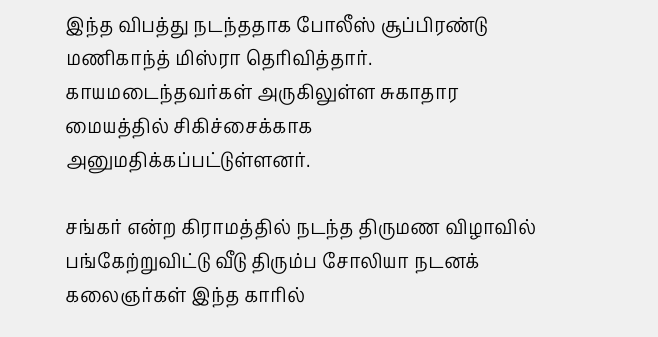இந்த விபத்து நடந்ததாக போலீஸ் சூப்பிரண்டு மணிகாந்த் மிஸ்ரா தெரிவித்தார். காயமடைந்தவர்கள் அருகிலுள்ள சுகாதார மையத்தில் சிகிச்சைக்காக அனுமதிக்கப்பட்டுள்ளனர்.

சங்கர் என்ற கிராமத்தில் நடந்த திருமண விழாவில் பங்கேற்றுவிட்டு வீடு திரும்ப சோலியா நடனக் கலைஞர்கள் இந்த காரில்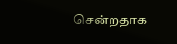சென்றதாக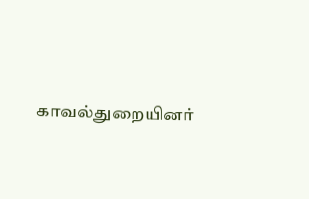காவல்துறையினர்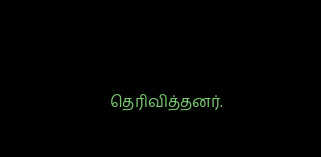தெரிவித்தனர்.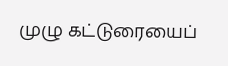முழு கட்டுரையைப்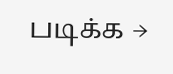படிக்க →